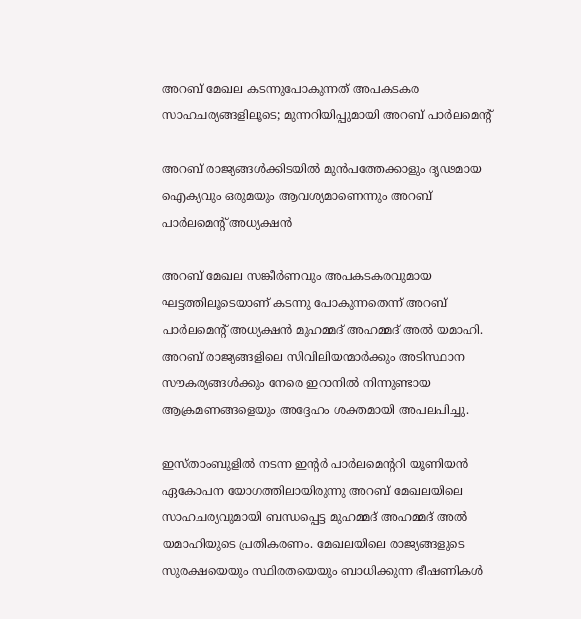അറബ് മേഖല കടന്നുപോകുന്നത് അപകടകര സാഹചര്യങ്ങളിലൂടെ; മുന്നറിയിപ്പുമായി അറബ് പാർലമെന്റ്

അറബ് രാജ്യങ്ങള്‍ക്കിടയില്‍ മുന്‍പത്തേക്കാളും ദൃഢമായ ഐക്യവും ഒരുമയും ആവശ്യമാണെന്നും അറബ് പാര്‍ലമെന്റ് അധ്യക്ഷന്‍

അറബ് മേഖല സങ്കീര്‍ണവും അപകടകരവുമായ ഘട്ടത്തിലൂടെയാണ് കടന്നു പോകുന്നതെന്ന് അറബ് പാര്‍ലമെന്റ് അധ്യക്ഷന്‍ മുഹമ്മദ് അഹമ്മദ് അല്‍ യമാഹി. അറബ് രാജ്യങ്ങളിലെ സിവിലിയന്മാര്‍ക്കും അടിസ്ഥാന സൗകര്യങ്ങള്‍ക്കും നേരെ ഇറാനില്‍ നിന്നുണ്ടായ ആക്രമണങ്ങളെയും അദ്ദേഹം ശക്തമായി അപലപിച്ചു.

ഇസ്താംബുളില്‍ നടന്ന ഇന്റര്‍ പാര്‍ലമെന്ററി യൂണിയന്‍ ഏകോപന യോഗത്തിലായിരുന്നു അറബ് മേഖലയിലെ സാഹചര്യവുമായി ബന്ധപ്പെട്ട മുഹമ്മദ് അഹമ്മദ് അല്‍ യമാഹിയുടെ പ്രതികരണം. മേഖലയിലെ രാജ്യങ്ങളുടെ സുരക്ഷയെയും സ്ഥിരതയെയും ബാധിക്കുന്ന ഭീഷണികള്‍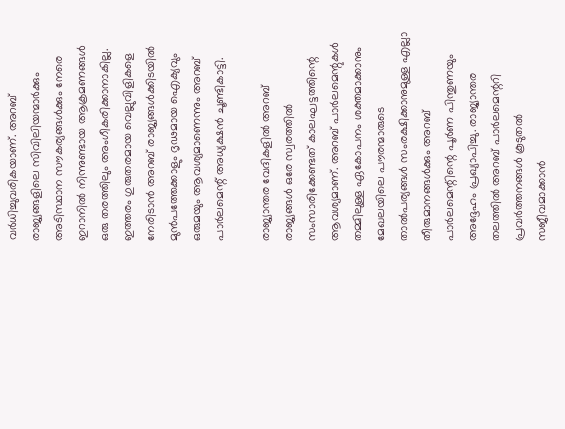വര്‍ധിച്ചുവരികയാണ്. അറബ് രാജ്യങ്ങളിലെ സിവിലിയന്മാര്‍ക്കും അടിസ്ഥാന സൗകര്യങ്ങള്‍ക്കും നേരെ ഇറാനില്‍ നിന്നുണ്ടായ ആക്രമണങ്ങള്‍ ഒരു തരത്തിലും അംഗീകരിക്കാനാകില്ല. ഇത്തരം ഗുരുതരമായ വെല്ലുവിളികളെ നേരിടാന്‍ അറബ് രാജ്യങ്ങള്‍ക്കിടയില്‍ മുന്‍പത്തേക്കാളും ദൃഢമായ ഐക്യവും ഒരുമയും ആവശ്യമാണെന്നും അറബ് പാര്‍ലമെന്റ് അധ്യക്ഷന്‍ ചൂണ്ടികാട്ടി.

രാജ്യാന്തര വേദികളില്‍ അറബ് രാജ്യങ്ങള്‍ ഒരേ സ്വരത്തില്‍ സംസാരിക്കേണ്ടത് കാലഘട്ടത്തിന്റെ ആവശ്യമാണ്. അറബ് പാര്‍ലമെന്റുകള്‍ തമ്മിലുള്ള ഏകോപനം ശക്തമാക്കാനും മേഖലയിലെ പൗരന്മാരുടെ താല്‍പര്യങ്ങള്‍ സംരക്ഷിക്കാനുമുള്ള എല്ലാ തീരുമാനങ്ങള്‍ക്കും അറബ് പാര്‍ലമെന്റിന്റെ പൂര്‍ണ പിന്തുണയും അദ്ദേഹം പ്രഖ്യാപിച്ചു. രാജ്യാന്തര തലത്തില്‍ അറബ് പാര്‍ലമെന്ററി പ്രവര്‍ത്തനങ്ങള്‍ കൂടുതല്‍ സജീവമാക്കാന്‍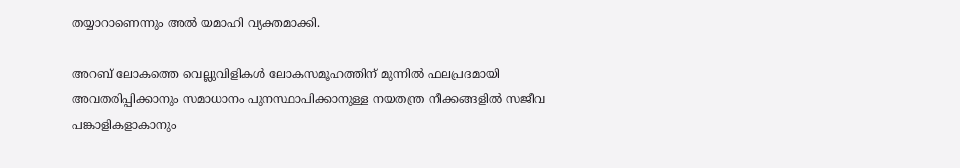തയ്യാറാണെന്നും അല്‍ യമാഹി വ്യക്തമാക്കി.

അറബ് ലോകത്തെ വെല്ലുവിളികള്‍ ലോകസമൂഹത്തിന് മുന്നില്‍ ഫലപ്രദമായി അവതരിപ്പിക്കാനും സമാധാനം പുനസ്ഥാപിക്കാനുള്ള നയതന്ത്ര നീക്കങ്ങളില്‍ സജീവ പങ്കാളികളാകാനും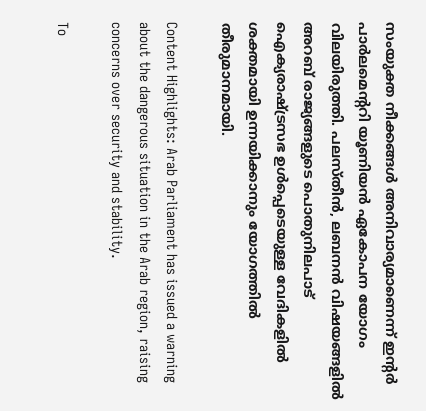സംയുക്ത നീക്കങ്ങള്‍ അനിവാര്യമാണെന്ന് ഇന്റര്‍ പാര്‍ലമെന്ററി യൂണിയന്‍ ഏകോപന യോഗം വിലയിരുത്തി. പലസ്തീന്‍, ലബനന്‍ വിഷയങ്ങളില്‍ അറബ് രാജ്യങ്ങളുടെ പൊതുനിലപാട് ഐക്യരാഷ്ട്രസഭ ഉള്‍പ്പെടെയുള്ള വേദികളില്‍ ശക്തമായി ഉന്നയിക്കാനും യോഗത്തില്‍ തീരുമാനമായി.

Content Highlights: Arab Parliament has issued a warning about the dangerous situation in the Arab region, raising concerns over security and stability.

To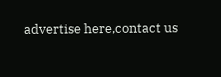advertise here,contact us